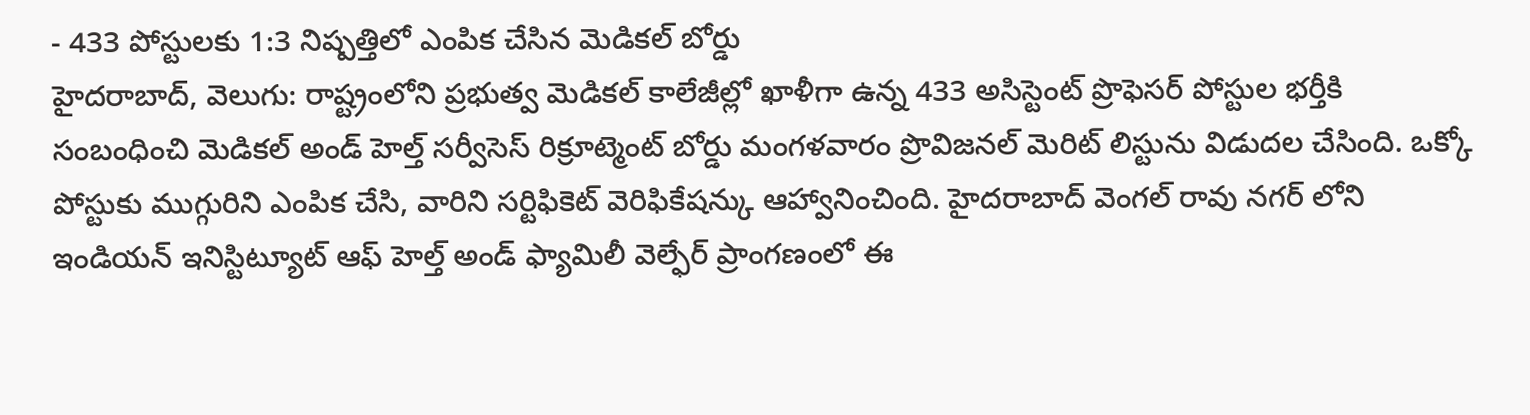- 433 పోస్టులకు 1:3 నిష్పత్తిలో ఎంపిక చేసిన మెడికల్ బోర్డు
హైదరాబాద్, వెలుగు: రాష్ట్రంలోని ప్రభుత్వ మెడికల్ కాలేజీల్లో ఖాళీగా ఉన్న 433 అసిస్టెంట్ ప్రొఫెసర్ పోస్టుల భర్తీకి సంబంధించి మెడికల్ అండ్ హెల్త్ సర్వీసెస్ రిక్రూట్మెంట్ బోర్డు మంగళవారం ప్రొవిజనల్ మెరిట్ లిస్టును విడుదల చేసింది. ఒక్కో పోస్టుకు ముగ్గురిని ఎంపిక చేసి, వారిని సర్టిఫికెట్ వెరిఫికేషన్కు ఆహ్వానించింది. హైదరాబాద్ వెంగల్ రావు నగర్ లోని ఇండియన్ ఇనిస్టిట్యూట్ ఆఫ్ హెల్త్ అండ్ ఫ్యామిలీ వెల్ఫేర్ ప్రాంగణంలో ఈ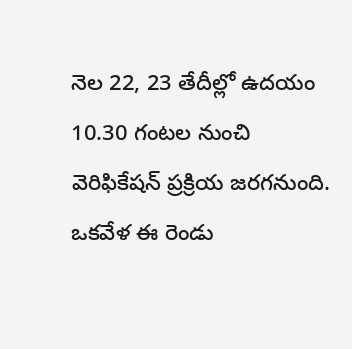నెల 22, 23 తేదీల్లో ఉదయం 10.30 గంటల నుంచి వెరిఫికేషన్ ప్రక్రియ జరగనుంది.
ఒకవేళ ఈ రెండు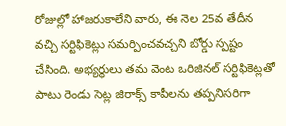రోజుల్లో హాజరుకాలేని వారు, ఈ నెల 25వ తేదీన వచ్చి సర్టిఫికెట్లు సమర్పించవచ్చని బోర్డు స్పష్టం చేసింది. అభ్యర్థులు తమ వెంట ఒరిజినల్ సర్టిఫికెట్లతో పాటు రెండు సెట్ల జిరాక్స్ కాపీలను తప్పనిసరిగా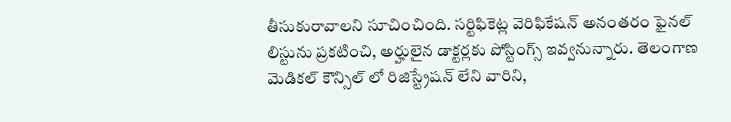తీసుకురావాలని సూచించింది. సర్టిఫికెట్ల వెరిఫికేషన్ అనంతరం ఫైనల్ లిస్టును ప్రకటించి, అర్హులైన డాక్టర్లకు పోస్టింగ్స్ ఇవ్వనున్నారు. తెలంగాణ మెడికల్ కౌన్సిల్ లో రిజిస్ట్రేషన్ లేని వారిని,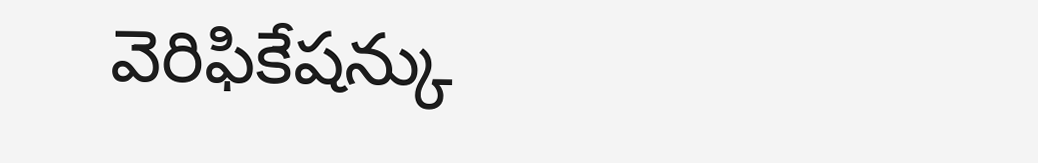వెరిఫికేషన్కు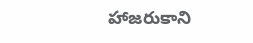హాజరుకాని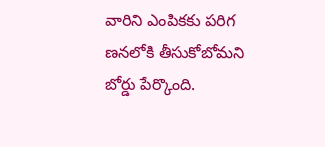వారిని ఎంపికకు పరిగ ణనలోకి తీసుకోబోమని బోర్డు పేర్కొంది.